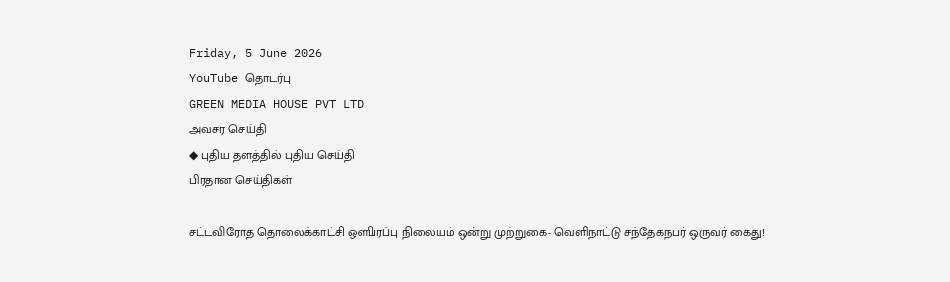Friday, 5 June 2026
YouTube தொடர்பு
GREEN MEDIA HOUSE PVT LTD
அவசர செய்தி
◆ புதிய தளத்தில் புதிய செய்தி
பிரதான செய்திகள்

சட்டவிரோத தொலைக்காட்சி ஔிபரப்பு நிலையம் ஒன்று முற்றுகை- வெளிநாட்டு சந்தேகநபர் ஒருவர் கைது!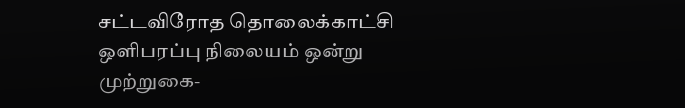சட்டவிரோத தொலைக்காட்சி ஔிபரப்பு நிலையம் ஒன்று முற்றுகை-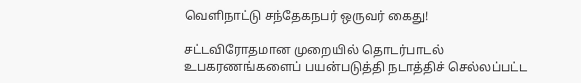வெளிநாட்டு சந்தேகநபர் ஒருவர் கைது!

சட்டவிரோதமான முறையில் தொடர்பாடல் உபகரணங்களைப் பயன்படுத்தி நடாத்திச் செல்லப்பட்ட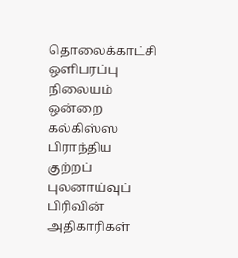தொலைக்காட்சி ஔிபரப்பு நிலையம் ஒன்றை கல்கிஸ்ஸ பிராந்திய குற்றப் புலனாய்வுப் பிரிவின் அதிகாரிகள்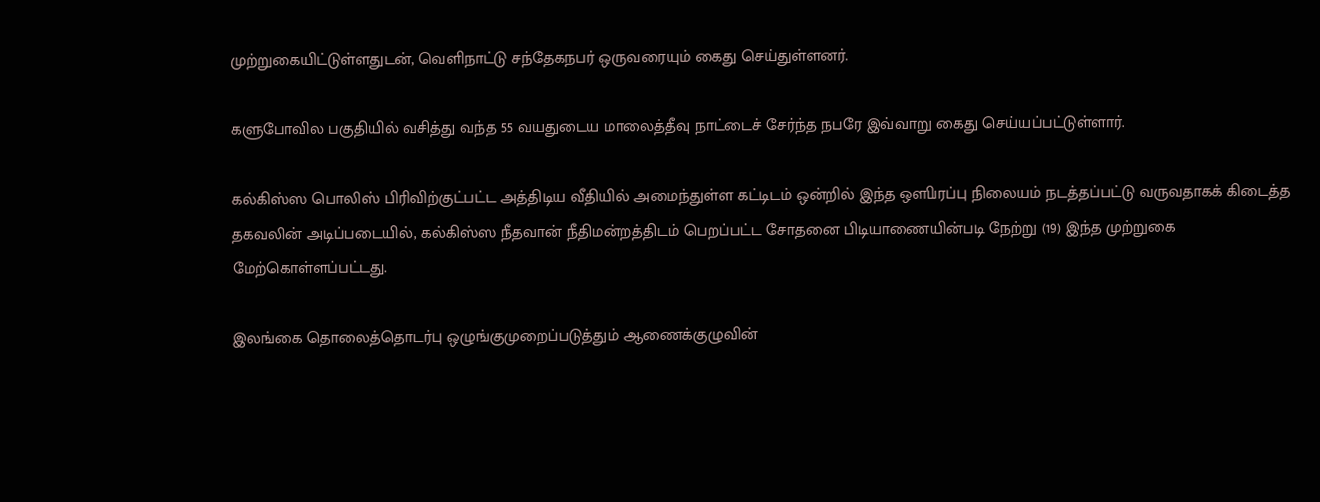முற்றுகையிட்டுள்ளதுடன், வெளிநாட்டு சந்தேகநபர் ஒருவரையும் கைது செய்துள்ளனர்.

களுபோவில பகுதியில் வசித்து வந்த 55 வயதுடைய மாலைத்தீவு நாட்டைச் சேர்ந்த நபரே இவ்வாறு கைது செய்யப்பட்டுள்ளார்.

கல்கிஸ்ஸ பொலிஸ் பிரிவிற்குட்பட்ட அத்திடிய வீதியில் அமைந்துள்ள கட்டிடம் ஒன்றில் இந்த ஔிபரப்பு நிலையம் நடத்தப்பட்டு வருவதாகக் கிடைத்த தகவலின் அடிப்படையில், கல்கிஸ்ஸ நீதவான் நீதிமன்றத்திடம் பெறப்பட்ட சோதனை பிடியாணையின்படி நேற்று (19) இந்த முற்றுகை மேற்கொள்ளப்பட்டது.

இலங்கை தொலைத்தொடர்பு ஒழுங்குமுறைப்படுத்தும் ஆணைக்குழுவின்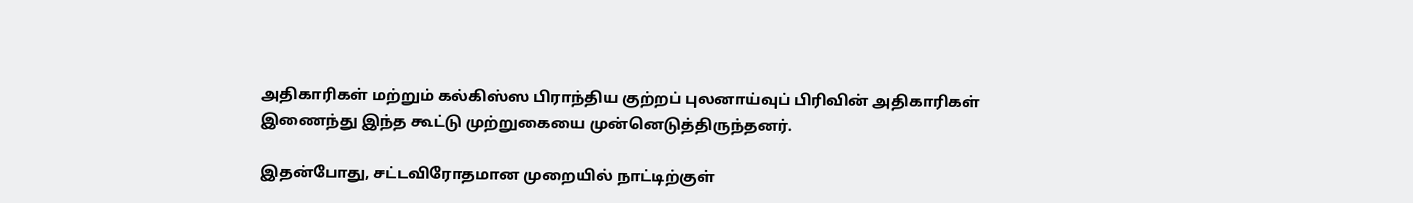அதிகாரிகள் மற்றும் கல்கிஸ்ஸ பிராந்திய குற்றப் புலனாய்வுப் பிரிவின் அதிகாரிகள் இணைந்து இந்த கூட்டு முற்றுகையை முன்னெடுத்திருந்தனர்.

இதன்போது, சட்டவிரோதமான முறையில் நாட்டிற்குள்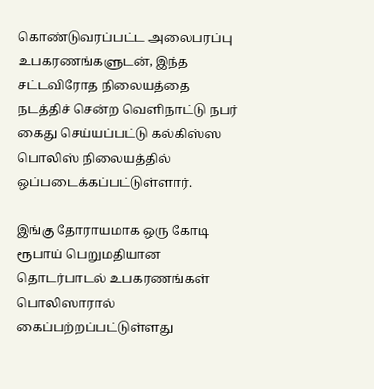கொண்டுவரப்பட்ட அலைபரப்பு உபகரணங்களுடன், இந்த சட்டவிரோத நிலையத்தை நடத்திச் சென்ற வெளிநாட்டு நபர் கைது செய்யப்பட்டு கல்கிஸ்ஸ பொலிஸ் நிலையத்தில் ஒப்படைக்கப்பட்டுள்ளார்.

இங்கு தோராயமாக ஒரு கோடி ரூபாய் பெறுமதியான தொடர்பாடல் உபகரணங்கள் பொலிஸாரால் கைப்பற்றப்பட்டுள்ளது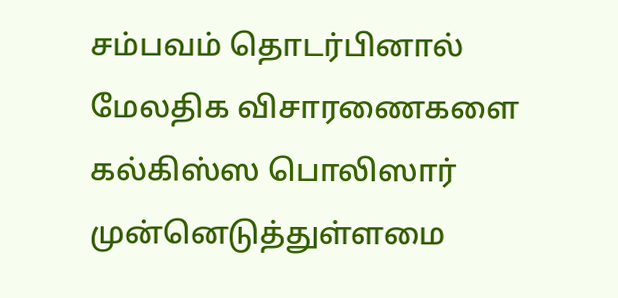சம்பவம் தொடர்பினால் மேலதிக விசாரணைகளை கல்கிஸ்ஸ பொலிஸார் முன்னெடுத்துள்ளமை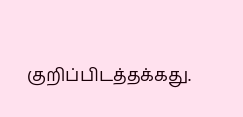குறிப்பிடத்தக்கது.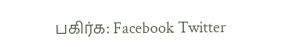பகிர்க: Facebook Twitter